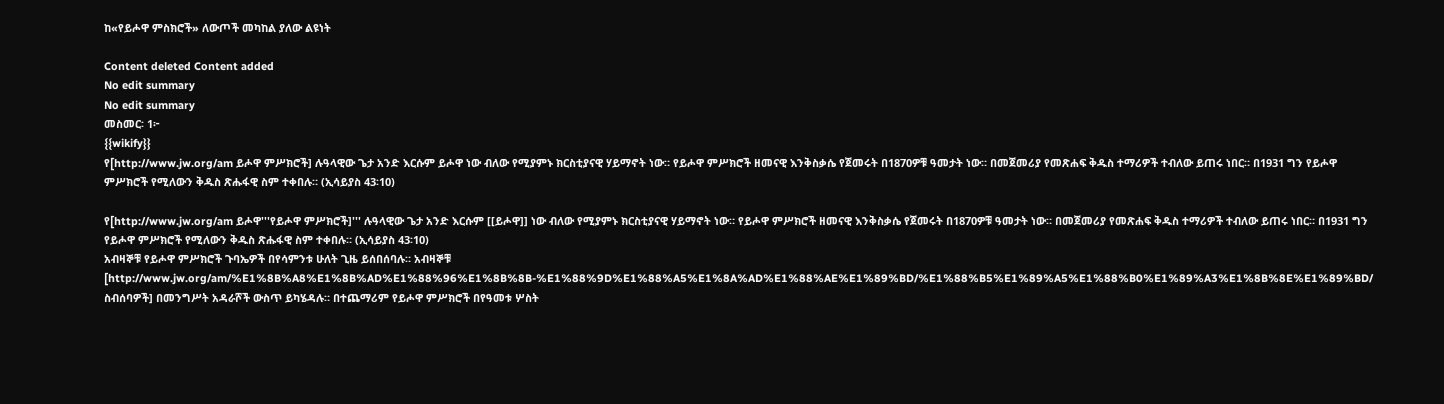ከ«የይሖዋ ምስክሮች» ለውጦች መካከል ያለው ልዩነት

Content deleted Content added
No edit summary
No edit summary
መስመር፡ 1፦
{{wikify}}
የ[http://www.jw.org/am ይሖዋ ምሥክሮች] ሉዓላዊው ጌታ አንድ እርሱም ይሖዋ ነው ብለው የሚያምኑ ክርስቲያናዊ ሃይማኖት ነው። የይሖዋ ምሥክሮች ዘመናዊ እንቅስቃሴ የጀመሩት በ1870ዎቹ ዓመታት ነው። በመጀመሪያ የመጽሐፍ ቅዱስ ተማሪዎች ተብለው ይጠሩ ነበር። በ1931 ግን የይሖዋ ምሥክሮች የሚለውን ቅዱስ ጽሑፋዊ ስም ተቀበሉ። (ኢሳይያስ 43፡10)

የ[http://www.jw.org/am ይሖዋ'''የይሖዋ ምሥክሮች]''' ሉዓላዊው ጌታ አንድ እርሱም [[ይሖዋ]] ነው ብለው የሚያምኑ ክርስቲያናዊ ሃይማኖት ነው። የይሖዋ ምሥክሮች ዘመናዊ እንቅስቃሴ የጀመሩት በ1870ዎቹ ዓመታት ነው። በመጀመሪያ የመጽሐፍ ቅዱስ ተማሪዎች ተብለው ይጠሩ ነበር። በ1931 ግን የይሖዋ ምሥክሮች የሚለውን ቅዱስ ጽሑፋዊ ስም ተቀበሉ። (ኢሳይያስ 43፡10)
አብዛኞቹ የይሖዋ ምሥክሮች ጉባኤዎች በየሳምንቱ ሁለት ጊዜ ይሰበሰባሉ። አብዛኞቹ [http://www.jw.org/am/%E1%8B%A8%E1%8B%AD%E1%88%96%E1%8B%8B-%E1%88%9D%E1%88%A5%E1%8A%AD%E1%88%AE%E1%89%BD/%E1%88%B5%E1%89%A5%E1%88%B0%E1%89%A3%E1%8B%8E%E1%89%BD/ ስብሰባዎች] በመንግሥት አዳራሾች ውስጥ ይካሄዳሉ። በተጨማሪም የይሖዋ ምሥክሮች በየዓመቱ ሦስት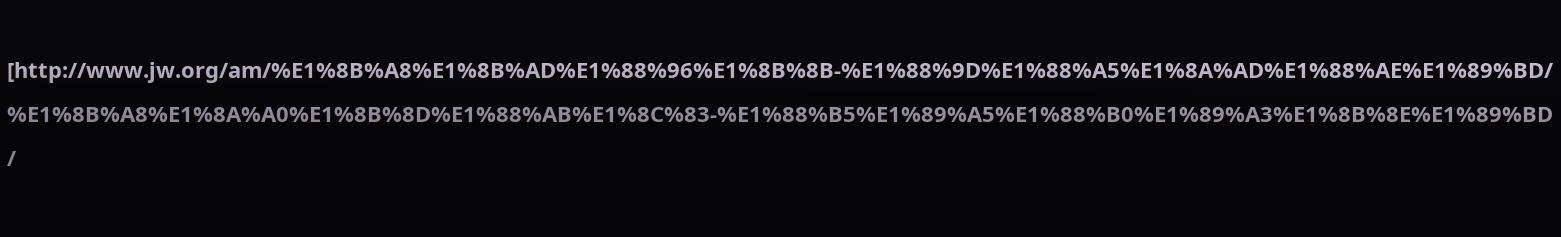[http://www.jw.org/am/%E1%8B%A8%E1%8B%AD%E1%88%96%E1%8B%8B-%E1%88%9D%E1%88%A5%E1%8A%AD%E1%88%AE%E1%89%BD/%E1%8B%A8%E1%8A%A0%E1%8B%8D%E1%88%AB%E1%8C%83-%E1%88%B5%E1%89%A5%E1%88%B0%E1%89%A3%E1%8B%8E%E1%89%BD/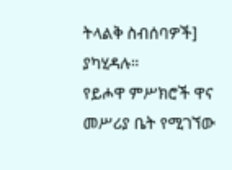ትላልቅ ስብሰባዎች] ያካሂዳሉ።
የይሖዋ ምሥክሮች ዋና መሥሪያ ቤት የሚገኘው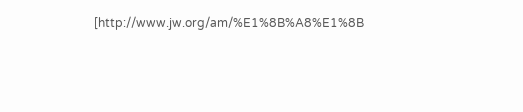[http://www.jw.org/am/%E1%8B%A8%E1%8B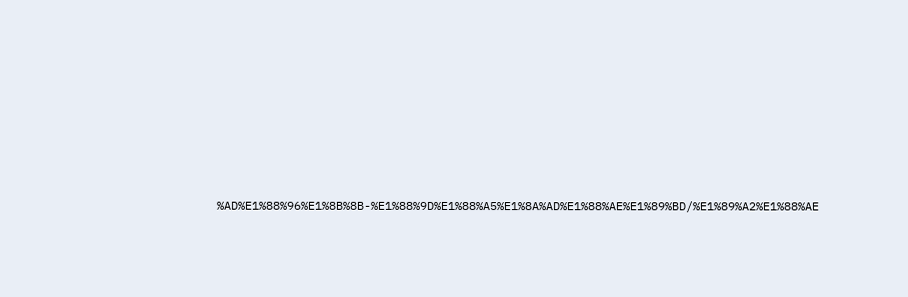%AD%E1%88%96%E1%8B%8B-%E1%88%9D%E1%88%A5%E1%8A%AD%E1%88%AE%E1%89%BD/%E1%89%A2%E1%88%AE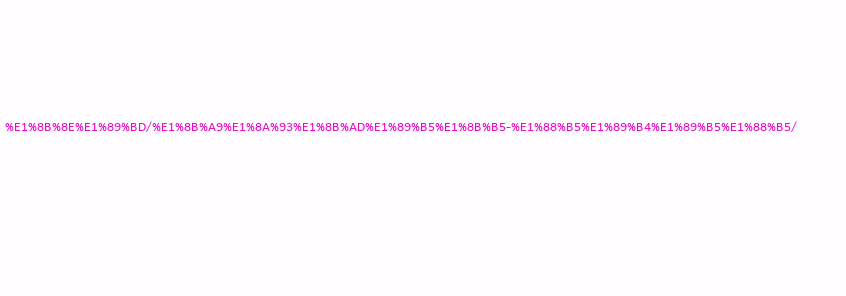%E1%8B%8E%E1%89%BD/%E1%8B%A9%E1%8A%93%E1%8B%AD%E1%89%B5%E1%8B%B5-%E1%88%B5%E1%89%B4%E1%89%B5%E1%88%B5/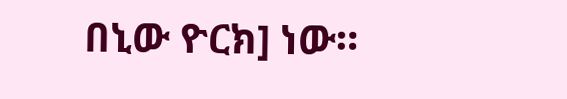በኒው ዮርክ] ነው።